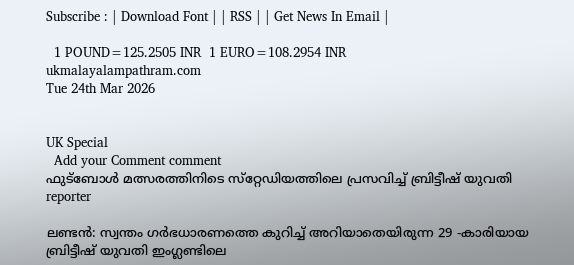Subscribe : | Download Font | | RSS | | Get News In Email |

  1 POUND=125.2505 INR  1 EURO=108.2954 INR
ukmalayalampathram.com
Tue 24th Mar 2026


UK Special
  Add your Comment comment
ഫുട്‌ബോള്‍ മത്സരത്തിനിടെ സ്‌റ്റേഡിയത്തിലെ പ്രസവിച്ച് ബ്രിട്ടീഷ് യുവതി
reporter

ലണ്ടന്‍: സ്വന്തം ഗര്‍ഭധാരണത്തെ കുറിച്ച് അറിയാതെയിരുന്ന 29 -കാരിയായ ബ്രിട്ടീഷ് യുവതി ഇംഗ്ലണ്ടിലെ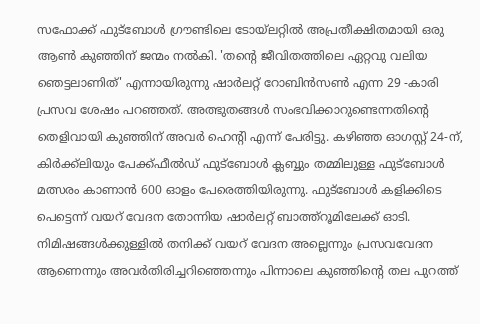സഫോക്ക് ഫുട്‌ബോള്‍ ഗ്രൗണ്ടിലെ ടോയ്ലറ്റില്‍ അപ്രതീക്ഷിതമായി ഒരു ആണ്‍ കുഞ്ഞിന് ജന്മം നല്‍കി. 'തന്റെ ജീവിതത്തിലെ ഏറ്റവു വലിയ ഞെട്ടലാണിത്' എന്നായിരുന്നു ഷാര്‍ലറ്റ് റോബിന്‍സണ്‍ എന്ന 29 -കാരി പ്രസവ ശേഷം പറഞ്ഞത്. അത്ഭുതങ്ങള്‍ സംഭവിക്കാറുണ്ടെന്നതിന്റെ തെളിവായി കുഞ്ഞിന് അവര്‍ ഹെന്റി എന്ന് പേരിട്ടു. കഴിഞ്ഞ ഓഗസ്റ്റ് 24-ന്, കിര്‍ക്ക്ലിയും പേക്ക്ഫീല്‍ഡ് ഫുട്‌ബോള്‍ ക്ലബ്ബും തമ്മിലുള്ള ഫുട്‌ബോള്‍ മത്സരം കാണാന്‍ 600 ഓളം പേരെത്തിയിരുന്നു. ഫുട്‌ബോള്‍ കളിക്കിടെ പെട്ടെന്ന് വയറ് വേദന തോന്നിയ ഷാര്‍ലറ്റ് ബാത്ത്‌റൂമിലേക്ക് ഓടി. നിമിഷങ്ങള്‍ക്കുള്ളില്‍ തനിക്ക് വയറ് വേദന അല്ലെന്നും പ്രസവവേദന ആണെന്നും അവര്‍തിരിച്ചറിഞ്ഞെന്നും പിന്നാലെ കുഞ്ഞിന്റെ തല പുറത്ത്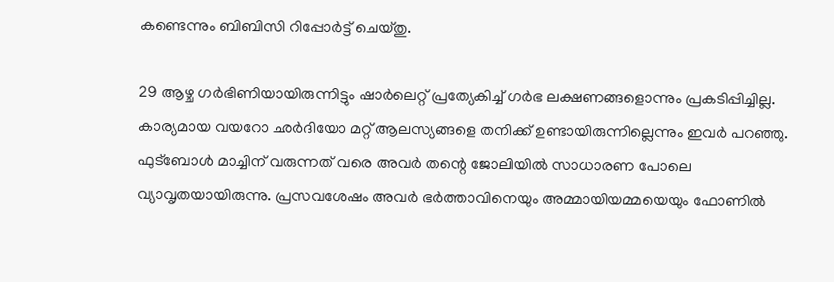കണ്ടെന്നും ബിബിസി റിപ്പോര്‍ട്ട് ചെയ്തു.

29 ആഴ്ച ഗര്‍ഭിണിയായിരുന്നിട്ടും ഷാര്‍ലെറ്റ് പ്രത്യേകിച്ച് ഗര്‍ഭ ലക്ഷണങ്ങളൊന്നും പ്രകടിപ്പിച്ചില്ല. കാര്യമായ വയറോ ഛര്‍ദിയോ മറ്റ് ആലസ്യങ്ങളെ തനിക്ക് ഉണ്ടായിരുന്നില്ലെന്നും ഇവര്‍ പറഞ്ഞു. ഫുട്‌ബോള്‍ മാച്ചിന് വരുന്നത് വരെ അവര്‍ തന്റെ ജോലിയില്‍ സാധാരണ പോലെ വ്യാവൃതയായിരുന്നു. പ്രസവശേഷം അവര്‍ ഭര്‍ത്താവിനെയും അമ്മായിയമ്മയെയും ഫോണില്‍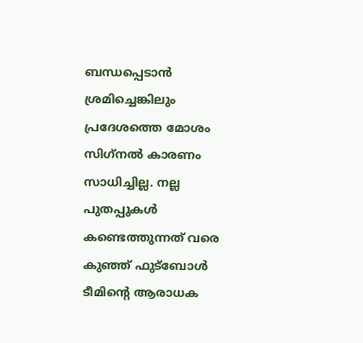ബന്ധപ്പെടാന്‍ ശ്രമിച്ചെങ്കിലും പ്രദേശത്തെ മോശം സിഗ്‌നല്‍ കാരണം സാധിച്ചില്ല. നല്ല പുതപ്പുകള്‍ കണ്ടെത്തുന്നത് വരെ കുഞ്ഞ് ഫുട്‌ബോള്‍ ടീമിന്റെ ആരാധക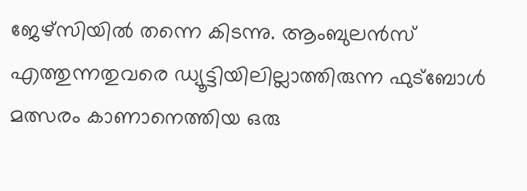ജേഴ്‌സിയില്‍ തന്നെ കിടന്നു. ആംബുലന്‍സ് എത്തുന്നതുവരെ ഡ്യൂട്ടിയിലില്ലാത്തിരുന്ന ഫുട്‌ബോള്‍ മത്സരം കാണാനെത്തിയ ഒരു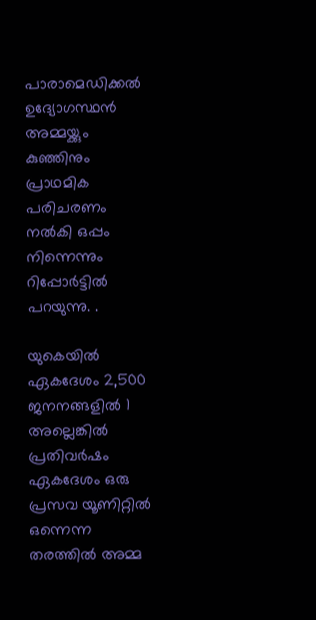പാരാമെഡിക്കല്‍ ഉദ്യോഗസ്ഥന്‍ അമ്മയ്ക്കും കുഞ്ഞിനും പ്രാഥമിക പരിചരണം നല്‍കി ഒപ്പം നിന്നെന്നും റിപ്പോര്‍ട്ടില്‍ പറയുന്നു. .

യുകെയില്‍ ഏകദേശം 2,500 ജനനങ്ങളില്‍ 1 അല്ലെങ്കില്‍ പ്രതിവര്‍ഷം ഏകദേശം ഒരു പ്രസവ യൂണിറ്റില്‍ ഒന്നെന്ന തരത്തില്‍ അമ്മ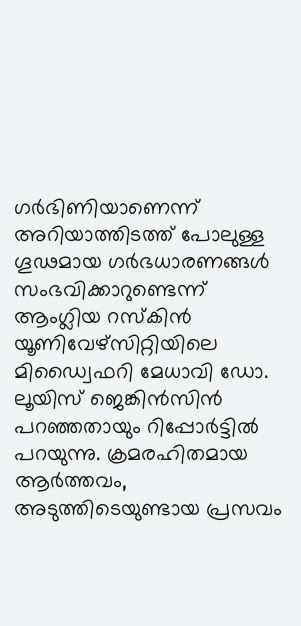ഗര്‍ഭിണിയാണെന്ന് അറിയാത്തിടത്ത് പോലുള്ള ഗൂഢമായ ഗര്‍ഭധാരണങ്ങള്‍ സംഭവിക്കാറുണ്ടെന്ന് ആംഗ്ലിയ റസ്‌കിന്‍ യൂണിവേഴ്സിറ്റിയിലെ മിഡ്വൈഫറി മേധാവി ഡോ. ലൂയിസ് ജെങ്കിന്‍സിന്‍ പറഞ്ഞതായും റിപ്പോര്‍ട്ടില്‍ പറയുന്നു. ക്രമരഹിതമായ ആര്‍ത്തവം, അടുത്തിടെയുണ്ടായ പ്രസവം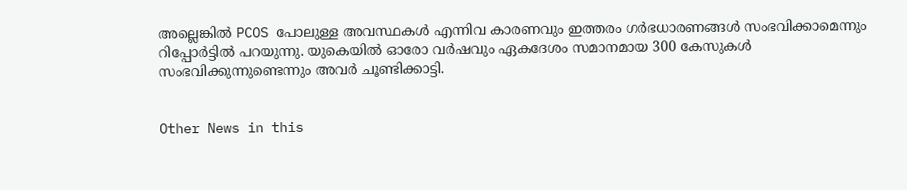അല്ലെങ്കില്‍ PCOS പോലുള്ള അവസ്ഥകള്‍ എന്നിവ കാരണവും ഇത്തരം ഗര്‍ഭധാരണങ്ങള്‍ സംഭവിക്കാമെന്നും റിപ്പോര്‍ട്ടില്‍ പറയുന്നു. യുകെയില്‍ ഓരോ വര്‍ഷവും ഏകദേശം സമാനമായ 300 കേസുകള്‍ സംഭവിക്കുന്നുണ്ടെന്നും അവര്‍ ചൂണ്ടിക്കാട്ടി.


Other News in this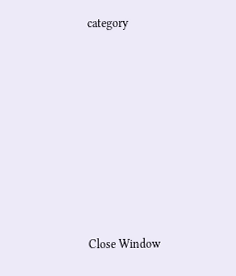category








Close Window